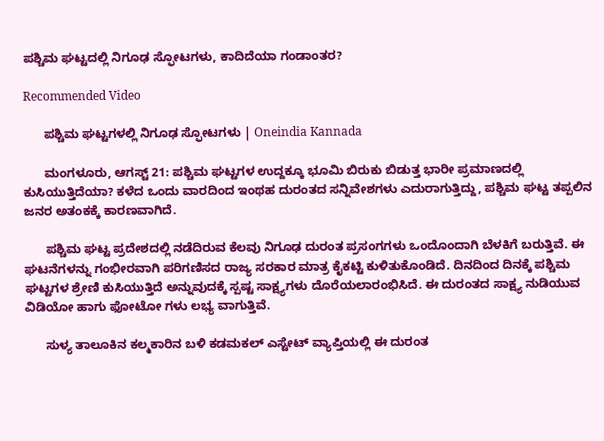ಪಶ್ಚಿಮ ಘಟ್ಟದಲ್ಲಿ ನಿಗೂಢ ಸ್ಫೋಟಗಳು, ಕಾದಿದೆಯಾ ಗಂಡಾಂತರ?

Recommended Video

      ಪಶ್ಚಿಮ ಘಟ್ಟಗಳಲ್ಲಿ ನಿಗೂಢ ಸ್ಫೋಟಗಳು | Oneindia Kannada

      ಮಂಗಳೂರು, ಆಗಸ್ಟ್ 21: ಪಶ್ಚಿಮ ಘಟ್ಟಗಳ ಉದ್ದಕ್ಕೂ ಭೂಮಿ ಬಿರುಕು ಬಿಡುತ್ತ ಭಾರೀ ಪ್ರಮಾಣದಲ್ಲಿ ಕುಸಿಯುತ್ತಿದೆಯಾ? ಕಳೆದ ಒಂದು ವಾರದಿಂದ ಇಂಥಹ ದುರಂತದ ಸನ್ನಿವೇಶಗಳು ಎದುರಾಗುತ್ತಿದ್ದು, ಪಶ್ಚಿಮ ಘಟ್ಟ ತಪ್ಪಲಿನ ಜನರ ಅತಂಕಕ್ಕೆ ಕಾರಣವಾಗಿದೆ.

      ಪಶ್ಚಿಮ ಘಟ್ಟ ಪ್ರದೇಶದಲ್ಲಿ ನಡೆದಿರುವ ಕೆಲವು ನಿಗೂಢ ದುರಂತ ಪ್ರಸಂಗಗಳು ಒಂದೊಂದಾಗಿ ಬೆಳಕಿಗೆ ಬರುತ್ತಿವೆ. ಈ ಘಟನೆಗಳನ್ನು ಗಂಭೀರವಾಗಿ ಪರಿಗಣಿಸದ ರಾಜ್ಯ ಸರಕಾರ ಮಾತ್ರ ಕೈಕಟ್ಟಿ ಕುಳಿತುಕೊಂಡಿದೆ. ದಿನದಿಂದ ದಿನಕ್ಕೆ ಪಶ್ಚಿಮ ಘಟ್ಟಗಳ ಶ್ರೇಣಿ ಕುಸಿಯುತ್ತಿದೆ ಅನ್ನುವುದಕ್ಕೆ ಸ್ಪಷ್ಟ ಸಾಕ್ಷ್ಯಗಳು ದೊರೆಯಲಾರಂಭಿಸಿದೆ. ಈ ದುರಂತದ ಸಾಕ್ಷ್ಯ ನುಡಿಯುವ ವಿಡಿಯೋ ಹಾಗು ಫೋಟೋ ಗಳು ಲಭ್ಯ ವಾಗುತ್ತಿವೆ.

      ಸುಳ್ಯ ತಾಲೂಕಿನ ಕಲ್ಮಕಾರಿನ ಬಳಿ ಕಡಮಕಲ್ ಎಸ್ಟೇಟ್ ವ್ಯಾಪ್ತಿಯಲ್ಲಿ ಈ ದುರಂತ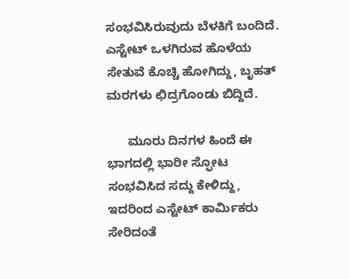ಸಂಭವಿಸಿರುವುದು ಬೆಳಕಿಗೆ ಬಂದಿದೆ. ಎಸ್ಟೇಟ್ ಒಳಗಿರುವ ಹೊಳೆಯ ಸೇತುವೆ ಕೊಚ್ಚಿ ಹೋಗಿದ್ದು, ಬೃಹತ್ ಮರಗಳು ಛಿದ್ರಗೊಂಡು ಬಿದ್ದಿದೆ.

      ಮೂರು ದಿನಗಳ ಹಿಂದೆ ಈ ಭಾಗದಲ್ಲಿ ಭಾರೀ ಸ್ಫೋಟ ಸಂಭವಿಸಿದ ಸದ್ದು ಕೇಳಿದ್ದು, ಇದರಿಂದ ಎಸ್ಟೇಟ್ ಕಾರ್ಮಿಕರು ಸೇರಿದಂತೆ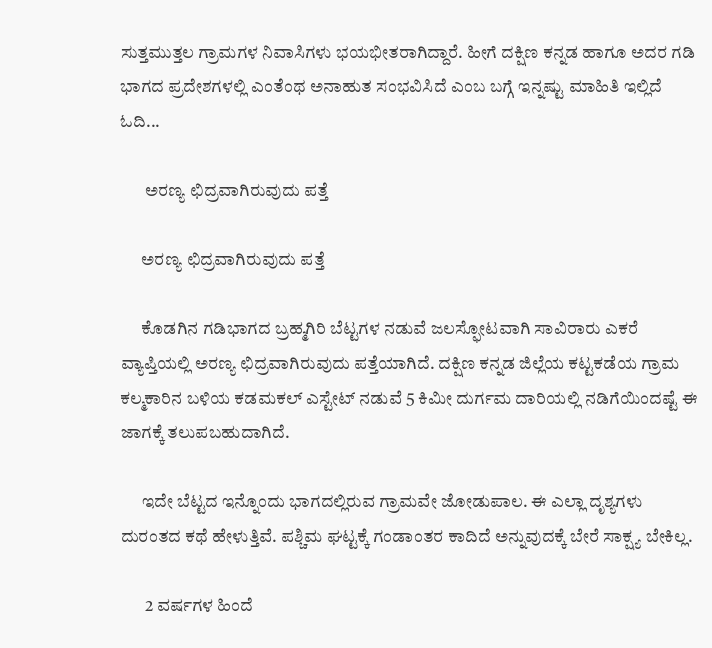ಸುತ್ತಮುತ್ತಲ ಗ್ರಾಮಗಳ ನಿವಾಸಿಗಳು ಭಯಭೀತರಾಗಿದ್ದಾರೆ. ಹೀಗೆ ದಕ್ಷಿಣ ಕನ್ನಡ ಹಾಗೂ ಅದರ ಗಡಿ ಭಾಗದ ಪ್ರದೇಶಗಳಲ್ಲಿ ಎಂತೆಂಥ ಅನಾಹುತ ಸಂಭವಿಸಿದೆ ಎಂಬ ಬಗ್ಗೆ ಇನ್ನಷ್ಟು ಮಾಹಿತಿ ಇಲ್ಲಿದೆ ಓದಿ...

       ಅರಣ್ಯ ಛಿದ್ರವಾಗಿರುವುದು ಪತ್ತೆ

      ಅರಣ್ಯ ಛಿದ್ರವಾಗಿರುವುದು ಪತ್ತೆ

      ಕೊಡಗಿನ ಗಡಿಭಾಗದ ಬ್ರಹ್ಮಗಿರಿ ಬೆಟ್ಟಗಳ ನಡುವೆ ಜಲಸ್ಫೋಟವಾಗಿ ಸಾವಿರಾರು ಎಕರೆ ವ್ಯಾಪ್ತಿಯಲ್ಲಿ ಅರಣ್ಯ ಛಿದ್ರವಾಗಿರುವುದು ಪತ್ತೆಯಾಗಿದೆ. ದಕ್ಷಿಣ ಕನ್ನಡ ಜಿಲ್ಲೆಯ ಕಟ್ಟಕಡೆಯ ಗ್ರಾಮ ಕಲ್ಮಕಾರಿನ ಬಳಿಯ ಕಡಮಕಲ್ ಎಸ್ಟೇಟ್ ನಡುವೆ 5 ಕಿಮೀ ದುರ್ಗಮ ದಾರಿಯಲ್ಲಿ ನಡಿಗೆಯಿಂದಷ್ಟೆ ಈ ಜಾಗಕ್ಕೆ ತಲುಪಬಹುದಾಗಿದೆ.

      ಇದೇ ಬೆಟ್ಟದ ಇನ್ನೊಂದು ಭಾಗದಲ್ಲಿರುವ ಗ್ರಾಮವೇ ಜೋಡುಪಾಲ. ಈ ಎಲ್ಲಾ ದೃಶ್ಯಗಳು ದುರಂತದ ಕಥೆ ಹೇಳುತ್ತಿವೆ. ಪಶ್ಚಿಮ ಘಟ್ಟಕ್ಕೆ ಗಂಡಾಂತರ ಕಾದಿದೆ ಅನ್ನುವುದಕ್ಕೆ ಬೇರೆ ಸಾಕ್ಷ್ಯ ಬೇಕಿಲ್ಲ.

       2 ವರ್ಷಗಳ ಹಿಂದೆ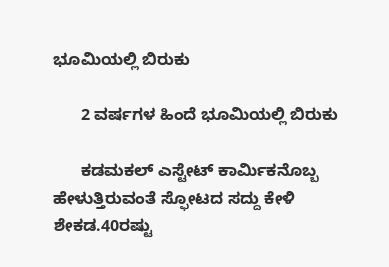ಭೂಮಿಯಲ್ಲಿ ಬಿರುಕು

      2 ವರ್ಷಗಳ ಹಿಂದೆ ಭೂಮಿಯಲ್ಲಿ ಬಿರುಕು

      ಕಡಮಕಲ್ ಎಸ್ಟೇಟ್ ಕಾರ್ಮಿಕನೊಬ್ಬ ಹೇಳುತ್ತಿರುವಂತೆ ಸ್ಫೋಟದ ಸದ್ದು ಕೇಳಿ ಶೇಕಡ.40ರಷ್ಟು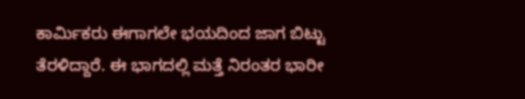ಕಾರ್ಮಿಕರು ಈಗಾಗಲೇ ಭಯದಿಂದ ಜಾಗ ಬಿಟ್ಟು ತೆರಳಿದ್ದಾರೆ. ಈ ಭಾಗದಲ್ಲಿ ಮತ್ತೆ ನಿರಂತರ ಭಾರೀ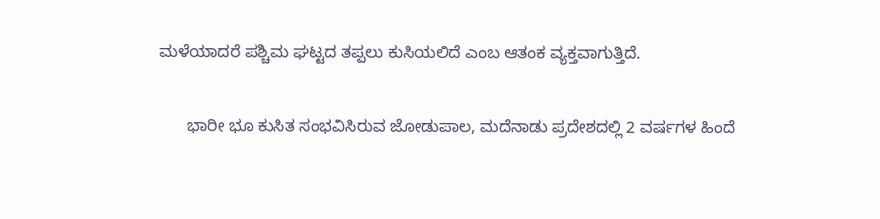ಮಳೆಯಾದರೆ ಪಶ್ಚಿಮ ಘಟ್ಟದ ತಪ್ಪಲು ಕುಸಿಯಲಿದೆ ಎಂಬ ಆತಂಕ ವ್ಯಕ್ತವಾಗುತ್ತಿದೆ.

      ಭಾರೀ ಭೂ ಕುಸಿತ ಸಂಭವಿಸಿರುವ ಜೋಡುಪಾಲ, ಮದೆನಾಡು ಪ್ರದೇಶದಲ್ಲಿ 2 ವರ್ಷಗಳ ಹಿಂದೆ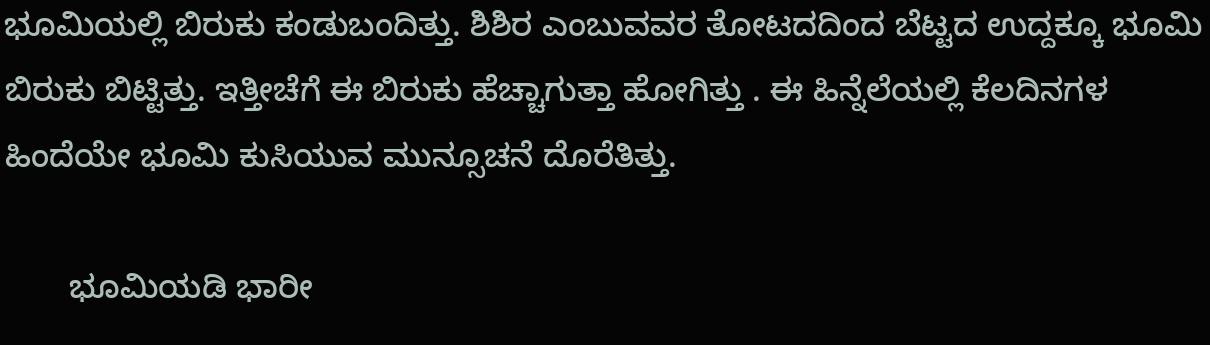ಭೂಮಿಯಲ್ಲಿ ಬಿರುಕು ಕಂಡುಬಂದಿತ್ತು. ಶಿಶಿರ ಎಂಬುವವರ ತೋಟದದಿಂದ ಬೆಟ್ಟದ ಉದ್ದಕ್ಕೂ ಭೂಮಿ ಬಿರುಕು ಬಿಟ್ಟಿತ್ತು. ಇತ್ತೀಚೆಗೆ ಈ ಬಿರುಕು ಹೆಚ್ಚಾಗುತ್ತಾ ಹೋಗಿತ್ತು . ಈ ಹಿನ್ನೆಲೆಯಲ್ಲಿ ಕೆಲದಿನಗಳ ಹಿಂದೆಯೇ ಭೂಮಿ ಕುಸಿಯುವ ಮುನ್ಸೂಚನೆ ದೊರೆತಿತ್ತು.

       ಭೂಮಿಯಡಿ ಭಾರೀ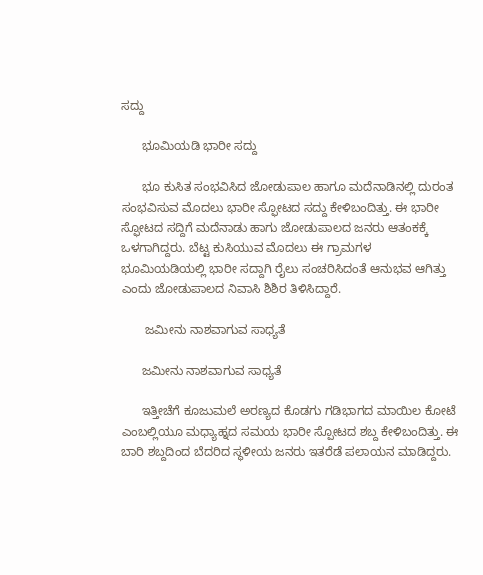ಸದ್ದು

      ಭೂಮಿಯಡಿ ಭಾರೀ ಸದ್ದು

      ಭೂ ಕುಸಿತ ಸಂಭವಿಸಿದ ಜೋಡುಪಾಲ ಹಾಗೂ ಮದೆನಾಡಿನಲ್ಲಿ ದುರಂತ ಸಂಭವಿಸುವ ಮೊದಲು ಭಾರೀ ಸ್ಫೋಟದ ಸದ್ದು ಕೇಳಿಬಂದಿತ್ತು. ಈ ಭಾರೀ ಸ್ಫೋಟದ ಸದ್ದಿಗೆ ಮದೆನಾಡು ಹಾಗು ಜೋಡುಪಾಲದ ಜನರು ಆತಂಕಕ್ಕೆ ಒಳಗಾಗಿದ್ದರು. ಬೆಟ್ಟ ಕುಸಿಯುವ ಮೊದಲು ಈ ಗ್ರಾಮಗಳ ಭೂಮಿಯಡಿಯಲ್ಲಿ ಭಾರೀ ಸದ್ದಾಗಿ ರೈಲು ಸಂಚರಿಸಿದಂತೆ ಆನುಭವ ಆಗಿತ್ತು ಎಂದು ಜೋಡುಪಾಲದ ನಿವಾಸಿ ಶಿಶಿರ ತಿಳಿಸಿದ್ದಾರೆ.

       ಜಮೀನು ನಾಶವಾಗುವ ಸಾಧ್ಯತೆ

      ಜಮೀನು ನಾಶವಾಗುವ ಸಾಧ್ಯತೆ

      ಇತ್ತೀಚೆಗೆ ಕೂಜುಮಲೆ ಅರಣ್ಯದ ಕೊಡಗು ಗಡಿಭಾಗದ ಮಾಯಿಲ ಕೋಟೆ ಎಂಬಲ್ಲಿಯೂ ಮಧ್ಯಾಹ್ನದ ಸಮಯ ಭಾರೀ ಸ್ಪೋಟದ ಶಬ್ದ ಕೇಳಿಬಂದಿತ್ತು. ಈ ಬಾರಿ ಶಬ್ದದಿಂದ ಬೆದರಿದ ಸ್ಥಳೀಯ ಜನರು ಇತರೆಡೆ ಪಲಾಯನ ಮಾಡಿದ್ದರು.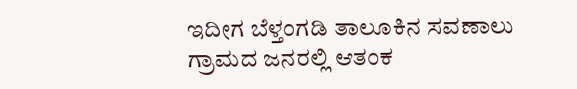ಇದೀಗ ಬೆಳ್ತಂಗಡಿ ತಾಲೂಕಿನ ಸವಣಾಲು ಗ್ರಾಮದ ಜನರಲ್ಲಿ ಆತಂಕ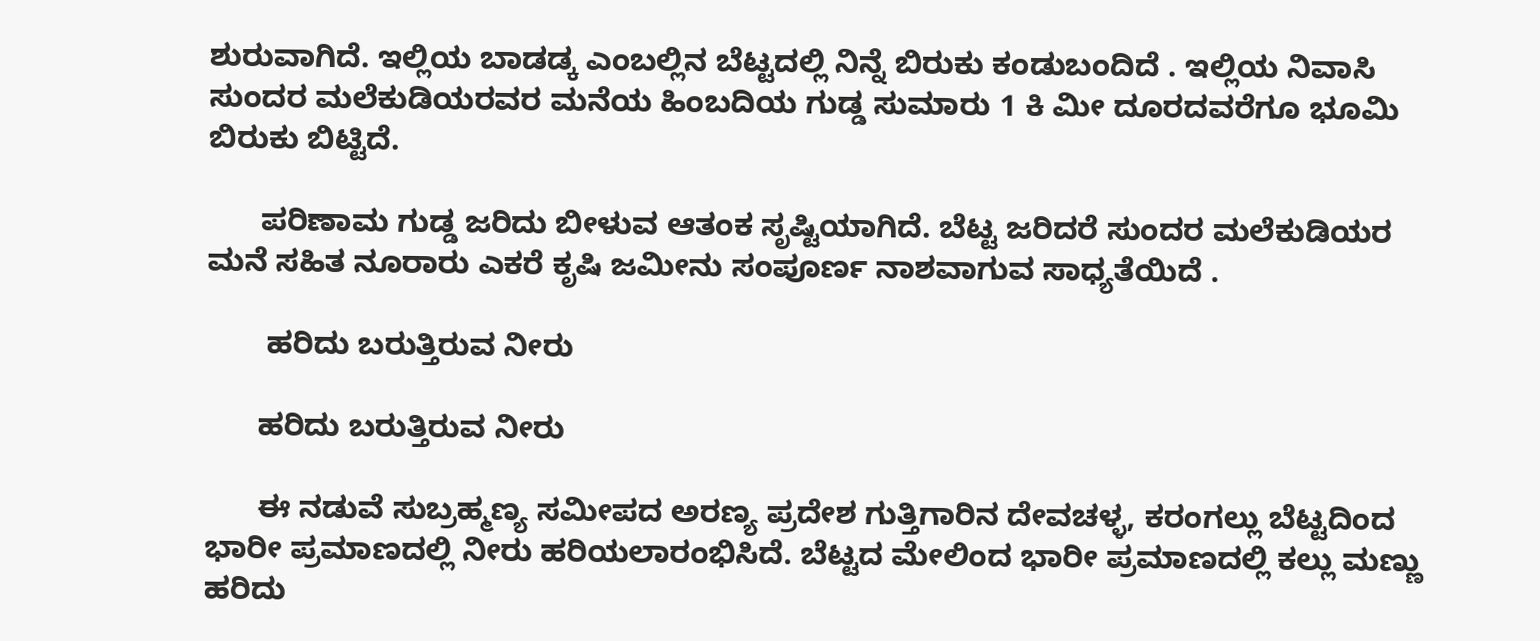ಶುರುವಾಗಿದೆ. ಇಲ್ಲಿಯ ಬಾಡಡ್ಕ ಎಂಬಲ್ಲಿನ ಬೆಟ್ಟದಲ್ಲಿ ನಿನ್ನೆ ಬಿರುಕು ಕಂಡುಬಂದಿದೆ . ಇಲ್ಲಿಯ ನಿವಾಸಿ ಸುಂದರ ಮಲೆಕುಡಿಯರವರ ಮನೆಯ ಹಿಂಬದಿಯ ಗುಡ್ಡ ಸುಮಾರು 1 ಕಿ ಮೀ ದೂರದವರೆಗೂ ಭೂಮಿ ಬಿರುಕು ಬಿಟ್ಟಿದೆ.

      ಪರಿಣಾಮ ಗುಡ್ಡ ಜರಿದು ಬೀಳುವ ಆತಂಕ ಸೃಷ್ಟಿಯಾಗಿದೆ. ಬೆಟ್ಟ ಜರಿದರೆ ಸುಂದರ ಮಲೆಕುಡಿಯರ ಮನೆ ಸಹಿತ ನೂರಾರು ಎಕರೆ ಕೃಷಿ ಜಮೀನು ಸಂಪೂರ್ಣ ನಾಶವಾಗುವ ಸಾಧ್ಯತೆಯಿದೆ .

       ಹರಿದು ಬರುತ್ತಿರುವ ನೀರು

      ಹರಿದು ಬರುತ್ತಿರುವ ನೀರು

      ಈ ನಡುವೆ ಸುಬ್ರಹ್ಮಣ್ಯ ಸಮೀಪದ ಅರಣ್ಯ ಪ್ರದೇಶ ಗುತ್ತಿಗಾರಿನ ದೇವಚಳ್ಳ, ಕರಂಗಲ್ಲು ಬೆಟ್ಟದಿಂದ ಭಾರೀ ಪ್ರಮಾಣದಲ್ಲಿ ನೀರು ಹರಿಯಲಾರಂಭಿಸಿದೆ. ಬೆಟ್ಟದ ಮೇಲಿಂದ ಭಾರೀ ಪ್ರಮಾಣದಲ್ಲಿ ಕಲ್ಲು ಮಣ್ಣು ಹರಿದು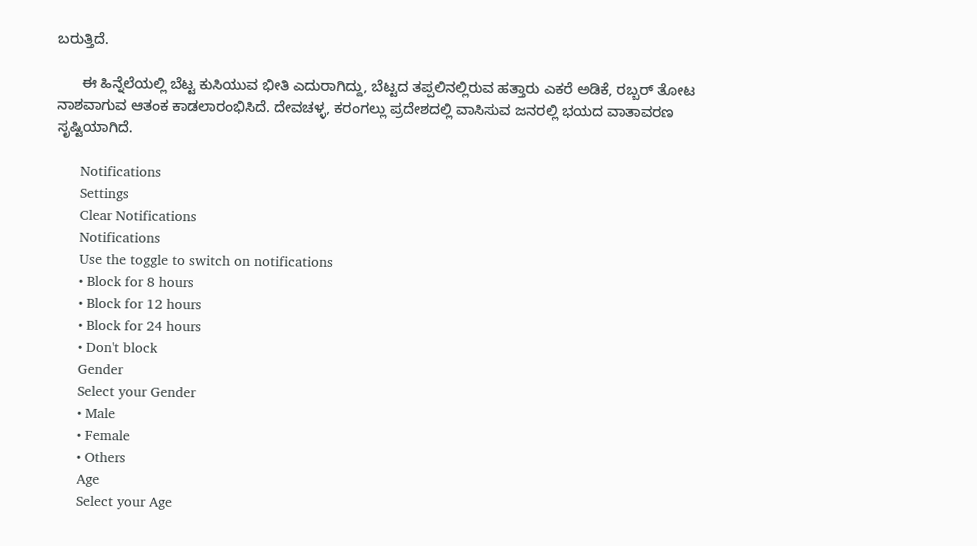ಬರುತ್ತಿದೆ.

      ಈ ಹಿನ್ನೆಲೆಯಲ್ಲಿ ಬೆಟ್ಟ ಕುಸಿಯುವ ಭೀತಿ ಎದುರಾಗಿದ್ದು, ಬೆಟ್ಟದ ತಪ್ಪಲಿನಲ್ಲಿರುವ ಹತ್ತಾರು ಎಕರೆ ಅಡಿಕೆ, ರಬ್ಬರ್ ತೋಟ ನಾಶವಾಗುವ ಆತಂಕ ಕಾಡಲಾರಂಭಿಸಿದೆ. ದೇವಚಳ್ಳ, ಕರಂಗಲ್ಲು ಪ್ರದೇಶದಲ್ಲಿ ವಾಸಿಸುವ ಜನರಲ್ಲಿ ಭಯದ ವಾತಾವರಣ ಸೃಷ್ಟಿಯಾಗಿದೆ.

      Notifications
      Settings
      Clear Notifications
      Notifications
      Use the toggle to switch on notifications
      • Block for 8 hours
      • Block for 12 hours
      • Block for 24 hours
      • Don't block
      Gender
      Select your Gender
      • Male
      • Female
      • Others
      Age
      Select your Age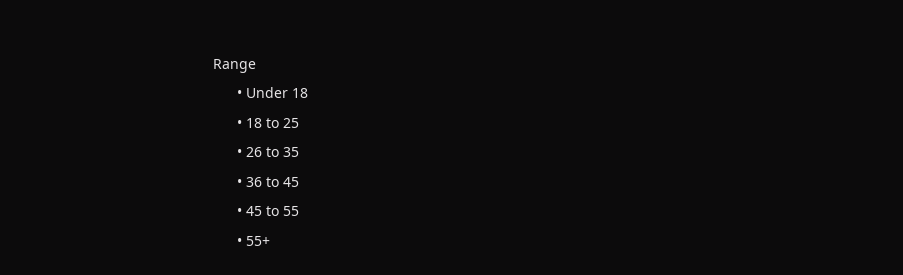Range
      • Under 18
      • 18 to 25
      • 26 to 35
      • 36 to 45
      • 45 to 55
      • 55+